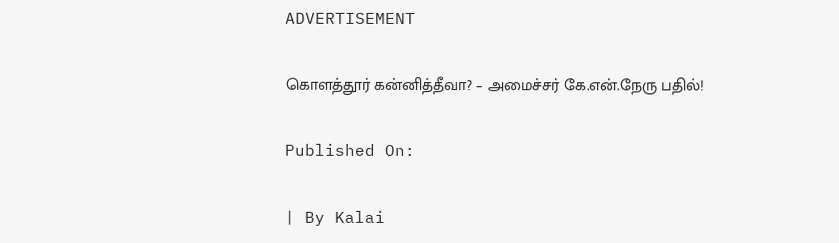ADVERTISEMENT

கொளத்தூர் கன்னித்தீவா? – அமைச்சர் கே.என்.நேரு பதில்!

Published On:

| By Kalai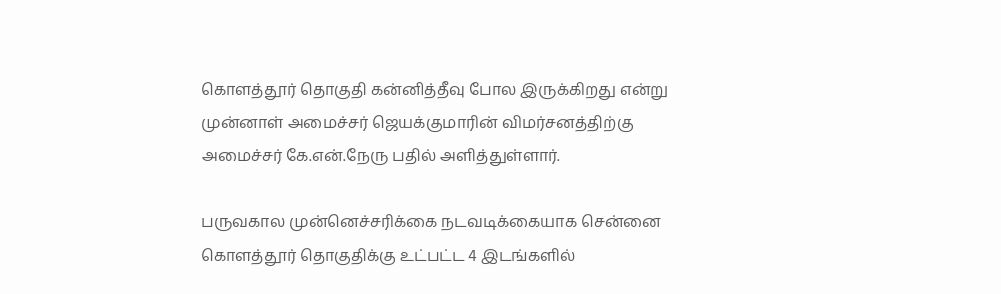கொளத்தூர் தொகுதி கன்னித்தீவு போல இருக்கிறது என்று முன்னாள் அமைச்சர் ஜெயக்குமாரின் விமர்சனத்திற்கு அமைச்சர் கே.என்.நேரு பதில் அளித்துள்ளார்.

பருவகால முன்னெச்சரிக்கை நடவடிக்கையாக சென்னை கொளத்தூர் தொகுதிக்கு உட்பட்ட 4 இடங்களில்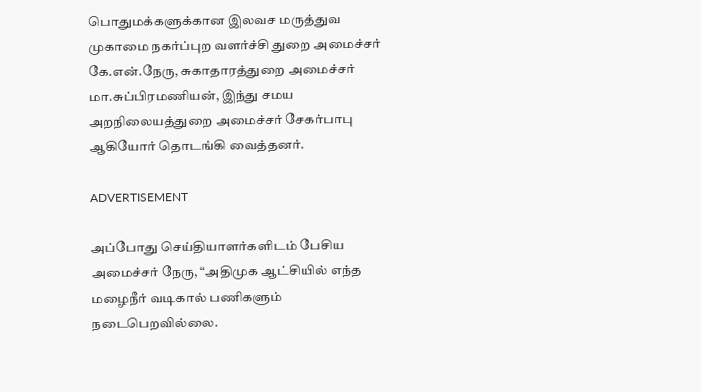பொதுமக்களுக்கான இலவச மருத்துவ முகாமை நகர்ப்புற வளர்ச்சி துறை அமைச்சர் கே.என்.நேரு, சுகாதாரத்துறை அமைச்சர் மா.சுப்பிரமணியன், இந்து சமய அறநிலையத்துறை அமைச்சர் சேகர்பாபு ஆகியோர் தொடங்கி வைத்தனர்.

ADVERTISEMENT

அப்போது செய்தியாளர்களிடம் பேசிய அமைச்சர் நேரு, “அதிமுக ஆட்சியில் எந்த மழைநீர் வடிகால் பணிகளும் நடைபெறவில்லை.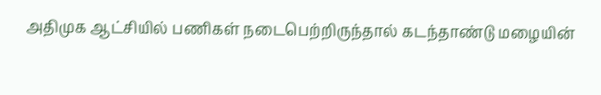அதிமுக ஆட்சியில் பணிகள் நடைபெற்றிருந்தால் கடந்தாண்டு மழையின்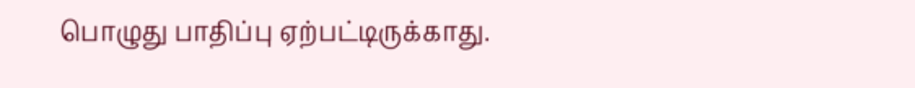பொழுது பாதிப்பு ஏற்பட்டிருக்காது.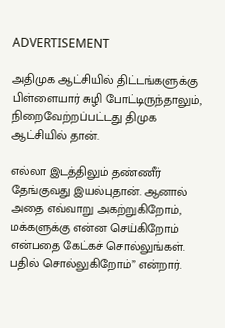ADVERTISEMENT

அதிமுக ஆட்சியில் திட்டங்களுக்கு பிள்ளையார் சுழி போட்டிருந்தாலும், நிறைவேற்றப்பட்டது திமுக ஆட்சியில் தான்.

எல்லா இடத்திலும் தண்ணீர் தேங்குவது இயல்புதான். ஆனால் அதை எவ்வாறு அகற்றுகிறோம், மக்களுக்கு என்ன செய்கிறோம் என்பதை கேட்கச் சொல்லுங்கள். பதில் சொல்லுகிறோம்” என்றார்.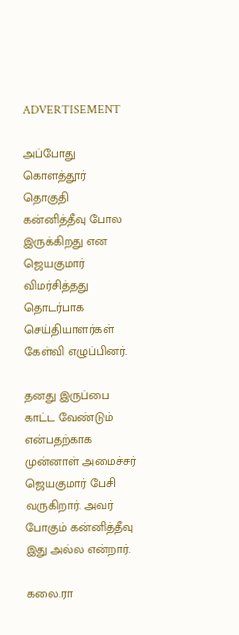ADVERTISEMENT

அப்போது கொளத்தூர் தொகுதி கன்னித்தீவு போல இருக்கிறது என ஜெயகுமார் விமர்சித்தது தொடர்பாக செய்தியாளர்கள் கேள்வி எழுப்பினர்.

தனது இருப்பை காட்ட வேண்டும் என்பதற்காக முன்னாள் அமைச்சர் ஜெயகுமார் பேசி வருகிறார். அவர் போகும் கன்னித்தீவு இது அல்ல என்றார்.

கலை.ரா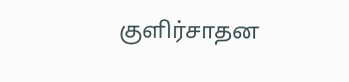குளிர்சாதன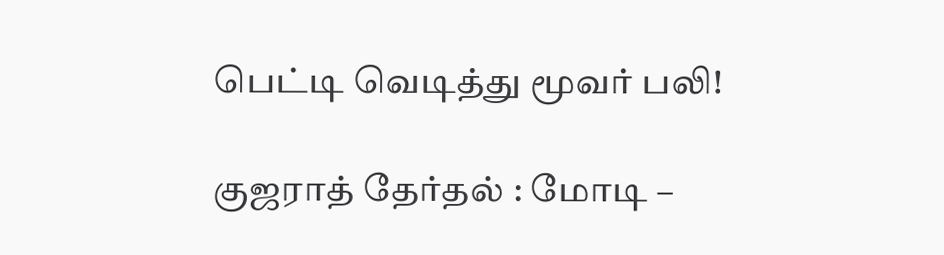பெட்டி வெடித்து மூவர் பலி!

குஜராத் தேர்தல் : மோடி –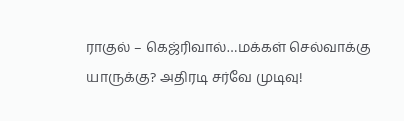ராகுல் – கெஜ்ரிவால்…மக்கள் செல்வாக்கு யாருக்கு? அதிரடி சர்வே முடிவு!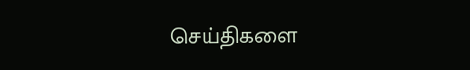செய்திகளை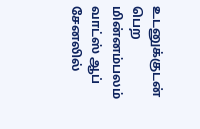உடனுக்குடன் பெற மின்னம்பலம் வாட்ஸ் ஆப் சேனலில்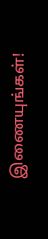இணையுங்கள்!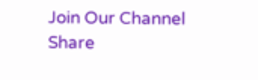Join Our Channel
Share